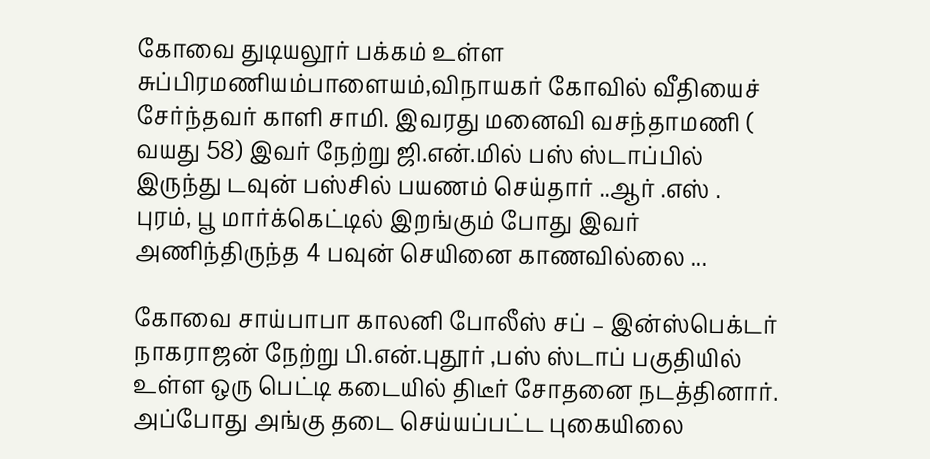கோவை துடியலூர் பக்கம் உள்ள சுப்பிரமணியம்பாளையம்,விநாயகர் கோவில் வீதியைச் சேர்ந்தவர் காளி சாமி. இவரது மனைவி வசந்தாமணி ( வயது 58) இவர் நேற்று ஜி.என்.மில் பஸ் ஸ்டாப்பில் இருந்து டவுன் பஸ்சில் பயணம் செய்தார் ..ஆர் .எஸ் . புரம், பூ மார்க்கெட்டில் இறங்கும் போது இவர் அணிந்திருந்த 4 பவுன் செயினை காணவில்லை ...

கோவை சாய்பாபா காலனி போலீஸ் சப் – இன்ஸ்பெக்டர் நாகராஜன் நேற்று பி.என்.புதூர் ,பஸ் ஸ்டாப் பகுதியில் உள்ள ஒரு பெட்டி கடையில் திடீர் சோதனை நடத்தினார். அப்போது அங்கு தடை செய்யப்பட்ட புகையிலை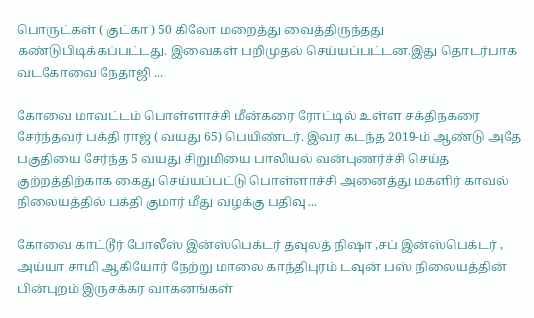பொருட்கள் ( குட்கா ) 50 கிலோ மறைத்து வைத்திருந்தது கண்டுபிடிக்கப்பட்டது. இவைகள் பறிமுதல் செய்யப்பட்டன.இது தொடர்பாக வடகோவை நேதாஜி ...

கோவை மாவட்டம் பொள்ளாச்சி மீன்கரை ரோட்டில் உள்ள சக்திநகரை சேர்ந்தவர் பக்தி ராஜ் ( வயது 65) பெயிண்டர். இவர கடந்த 2019-ம் ஆண்டு அதே பகுதியை சேர்ந்த 5 வயது சிறுமியை பாலியல் வன்புணர்ச்சி செய்த குற்றத்திற்காக கைது செய்யப்பட்டு பொள்ளாச்சி அனைத்து மகளிர் காவல் நிலையத்தில் பக்தி குமார் மீது வழக்கு பதிவு ...

கோவை காட்டூர் போலீஸ் இன்ஸ்பெக்டர் தவுலத் நிஷா ,சப் இன்ஸ்பெக்டர் , அய்யா சாமி ஆகியோர் நேற்று மாலை காந்திபுரம் டவுன் பஸ் நிலையத்தின் பின்புறம் இருசக்கர வாகனங்கள்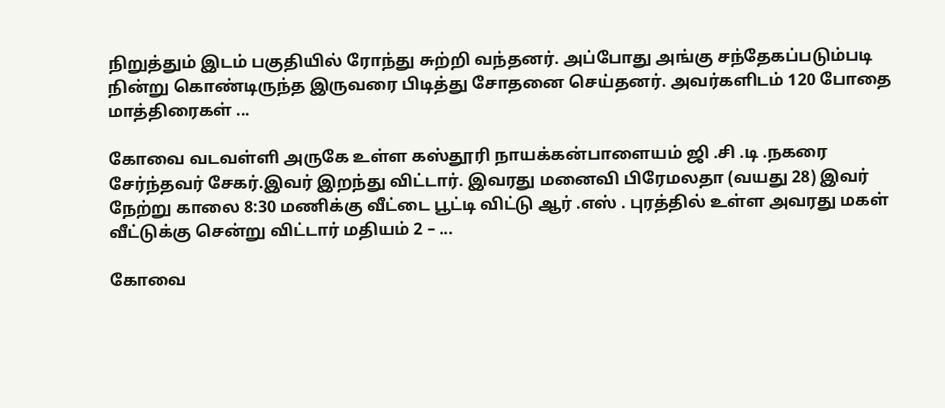நிறுத்தும் இடம் பகுதியில் ரோந்து சுற்றி வந்தனர். அப்போது அங்கு சந்தேகப்படும்படி நின்று கொண்டிருந்த இருவரை பிடித்து சோதனை செய்தனர். அவர்களிடம் 120 போதை மாத்திரைகள் ...

கோவை வடவள்ளி அருகே உள்ள கஸ்தூரி நாயக்கன்பாளையம் ஜி .சி .டி .நகரை சேர்ந்தவர் சேகர்.இவர் இறந்து விட்டார். இவரது மனைவி பிரேமலதா (வயது 28) இவர் நேற்று காலை 8:30 மணிக்கு வீட்டை பூட்டி விட்டு ஆர் .எஸ் . புரத்தில் உள்ள அவரது மகள் வீட்டுக்கு சென்று விட்டார் மதியம் 2 – ...

கோவை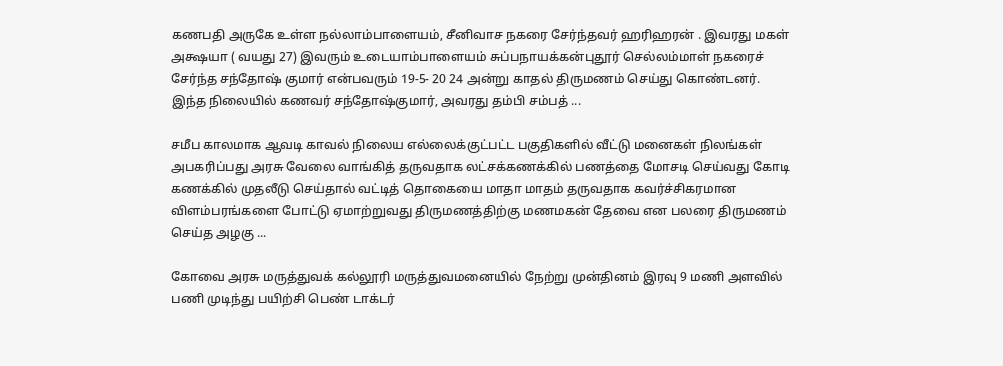கணபதி அருகே உள்ள நல்லாம்பாளையம், சீனிவாச நகரை சேர்ந்தவர் ஹரிஹரன் . இவரது மகள் அக்ஷயா ( வயது 27) இவரும் உடையாம்பாளையம் சுப்பநாயக்கன்புதூர் செல்லம்மாள் நகரைச் சேர்ந்த சந்தோஷ் குமார் என்பவரும் 19-5- 20 24 அன்று காதல் திருமணம் செய்து கொண்டனர். இந்த நிலையில் கணவர் சந்தோஷ்குமார், அவரது தம்பி சம்பத் ...

சமீப காலமாக ஆவடி காவல் நிலைய எல்லைக்குட்பட்ட பகுதிகளில் வீட்டு மனைகள் நிலங்கள் அபகரிப்பது அரசு வேலை வாங்கித் தருவதாக லட்சக்கணக்கில் பணத்தை மோசடி செய்வது கோடி கணக்கில் முதலீடு செய்தால் வட்டித் தொகையை மாதா மாதம் தருவதாக கவர்ச்சிகரமான விளம்பரங்களை போட்டு ஏமாற்றுவது திருமணத்திற்கு மணமகன் தேவை என பலரை திருமணம் செய்த அழகு ...

கோவை அரசு மருத்துவக் கல்லூரி மருத்துவமனையில் நேற்று முன்தினம் இரவு 9 மணி அளவில் பணி முடிந்து பயிற்சி பெண் டாக்டர்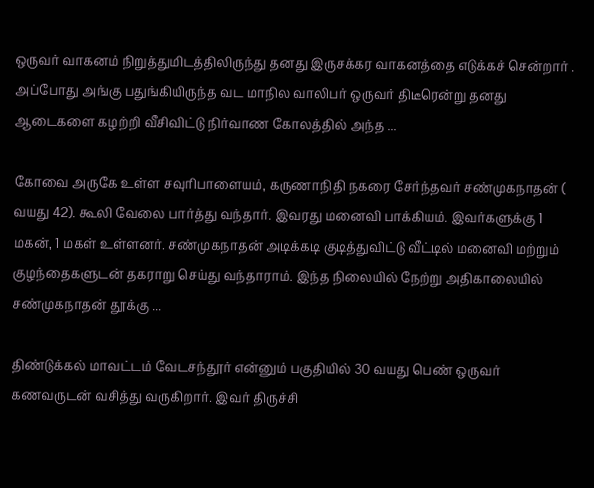ஒருவர் வாகனம் நிறுத்துமிடத்திலிருந்து தனது இருசக்கர வாகனத்தை எடுக்கச் சென்றார் . அப்போது அங்கு பதுங்கியிருந்த வட மாநில வாலிபர் ஒருவர் திடீரென்று தனது ஆடைகளை கழற்றி வீசிவிட்டு நிர்வாண கோலத்தில் அந்த ...

கோவை அருகே உள்ள சவுரிபாளையம், கருணாநிதி நகரை சேர்ந்தவர் சண்முகநாதன் ( வயது 42). கூலி வேலை பார்த்து வந்தார். இவரது மனைவி பாக்கியம். இவர்களுக்கு 1 மகன், 1 மகள் உள்ளனர். சண்முகநாதன் அடிக்கடி குடித்துவிட்டு வீட்டில் மனைவி மற்றும் குழந்தைகளுடன் தகராறு செய்து வந்தாராம். இந்த நிலையில் நேற்று அதிகாலையில் சண்முகநாதன் தூக்கு ...

திண்டுக்கல் மாவட்டம் வேடசந்தூர் என்னும் பகுதியில் 30 வயது பெண் ஒருவர் கணவருடன் வசித்து வருகிறார். இவர் திருச்சி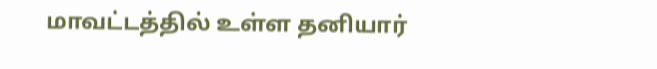மாவட்டத்தில் உள்ள தனியார்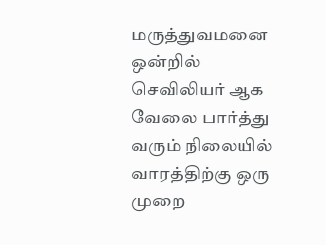மருத்துவமனை ஒன்றில் செவிலியர் ஆக வேலை பார்த்து வரும் நிலையில் வாரத்திற்கு ஒரு முறை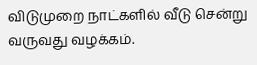விடுமுறை நாட்களில் வீடு சென்று வருவது வழக்கம்.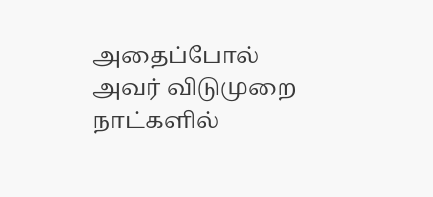அதைப்போல் அவர் விடுமுறை நாட்களில்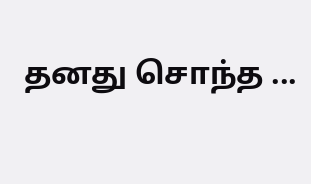தனது சொந்த ...